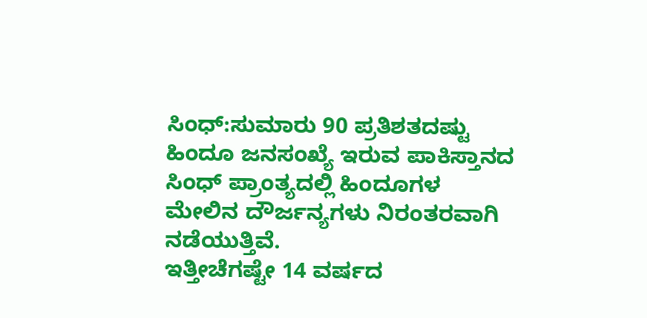ಸಿಂಧ್‌:ಸುಮಾರು 90 ಪ್ರತಿಶತದಷ್ಟು ಹಿಂದೂ ಜನಸಂಖ್ಯೆ ಇರುವ ಪಾಕಿಸ್ತಾನದ ಸಿಂಧ್ ಪ್ರಾಂತ್ಯದಲ್ಲಿ ಹಿಂದೂಗಳ ಮೇಲಿನ ದೌರ್ಜನ್ಯಗಳು ನಿರಂತರವಾಗಿ ನಡೆಯುತ್ತಿವೆ.
ಇತ್ತೀಚೆಗಷ್ಟೇ 14 ವರ್ಷದ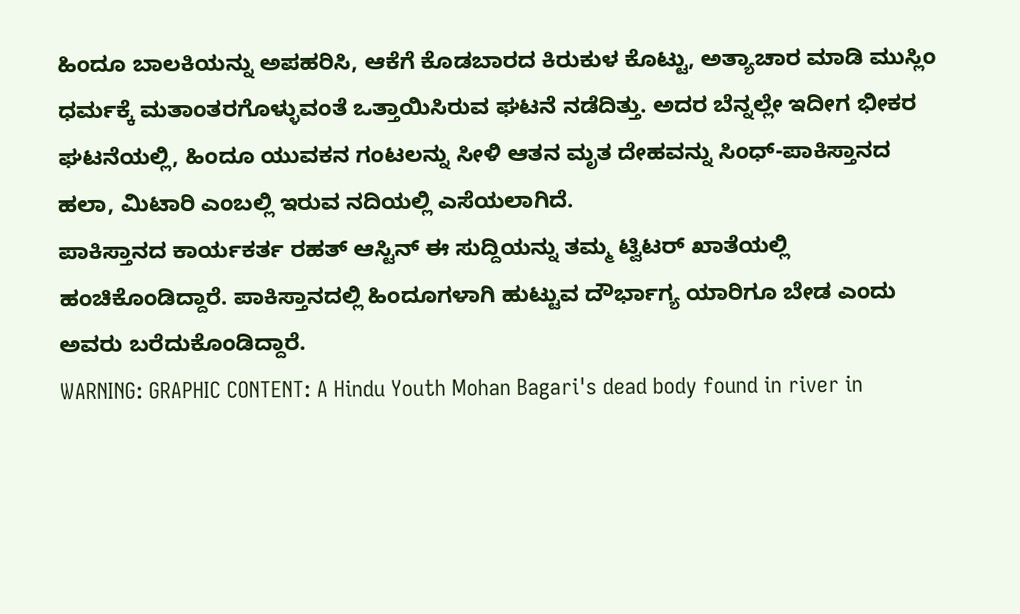ಹಿಂದೂ ಬಾಲಕಿಯನ್ನು ಅಪಹರಿಸಿ, ಆಕೆಗೆ ಕೊಡಬಾರದ ಕಿರುಕುಳ ಕೊಟ್ಟು, ಅತ್ಯಾಚಾರ ಮಾಡಿ ಮುಸ್ಲಿಂ ಧರ್ಮಕ್ಕೆ ಮತಾಂತರಗೊಳ್ಳುವಂತೆ ಒತ್ತಾಯಿಸಿರುವ ಘಟನೆ ನಡೆದಿತ್ತು. ಅದರ ಬೆನ್ನಲ್ಲೇ ಇದೀಗ ಭೀಕರ ಘಟನೆಯಲ್ಲಿ, ಹಿಂದೂ ಯುವಕನ ಗಂಟಲನ್ನು ಸೀಳಿ ಆತನ ಮೃತ ದೇಹವನ್ನು ಸಿಂಧ್-ಪಾಕಿಸ್ತಾನದ ಹಲಾ, ಮಿಟಾರಿ ಎಂಬಲ್ಲಿ ಇರುವ ನದಿಯಲ್ಲಿ ಎಸೆಯಲಾಗಿದೆ.
ಪಾಕಿಸ್ತಾನದ ಕಾರ್ಯಕರ್ತ ರಹತ್ ಆಸ್ಟಿನ್ ಈ ಸುದ್ದಿಯನ್ನು ತಮ್ಮ ಟ್ವಿಟರ್‌ ಖಾತೆಯಲ್ಲಿ ಹಂಚಿಕೊಂಡಿದ್ದಾರೆ. ಪಾಕಿಸ್ತಾನದಲ್ಲಿ ಹಿಂದೂಗಳಾಗಿ ಹುಟ್ಟುವ ದೌರ್ಭಾಗ್ಯ ಯಾರಿಗೂ ಬೇಡ ಎಂದು ಅವರು ಬರೆದುಕೊಂಡಿದ್ದಾರೆ.
WARNING: GRAPHIC CONTENT: A Hindu Youth Mohan Bagari's dead body found in river in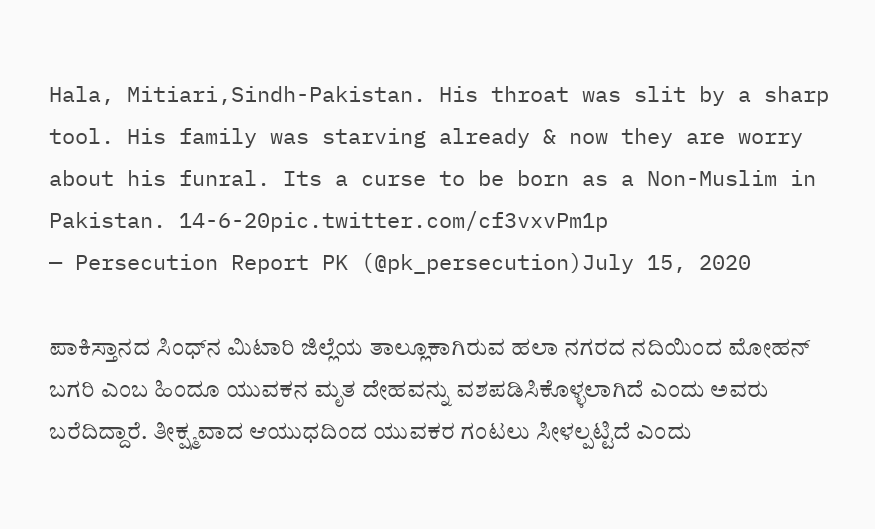Hala, Mitiari,Sindh-Pakistan. His throat was slit by a sharp tool. His family was starving already & now they are worry about his funral. Its a curse to be born as a Non-Muslim in Pakistan. 14-6-20pic.twitter.com/cf3vxvPm1p
— Persecution Report PK (@pk_persecution)July 15, 2020

ಪಾಕಿಸ್ತಾನದ ಸಿಂಧ್‌ನ ಮಿಟಾರಿ ಜಿಲ್ಲೆಯ ತಾಲ್ಲೂಕಾಗಿರುವ ಹಲಾ ನಗರದ ನದಿಯಿಂದ ಮೋಹನ್ ಬಗರಿ ಎಂಬ ಹಿಂದೂ ಯುವಕನ ಮೃತ ದೇಹವನ್ನು ವಶಪಡಿಸಿಕೊಳ್ಳಲಾಗಿದೆ ಎಂದು ಅವರು ಬರೆದಿದ್ದಾರೆ. ತೀಕ್ಷ್ಮವಾದ ಆಯುಧದಿಂದ ಯುವಕರ ಗಂಟಲು ಸೀಳಲ್ಪಟ್ಟಿದೆ ಎಂದು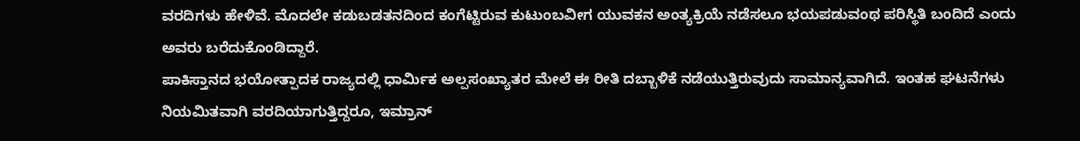ವರದಿಗಳು ಹೇಳಿವೆ. ಮೊದಲೇ ಕಡುಬಡತನದಿಂದ ಕಂಗೆಟ್ಟಿರುವ ಕುಟುಂಬವೀಗ ಯುವಕನ ಅಂತ್ಯಕ್ರಿಯೆ ನಡೆಸಲೂ ಭಯಪಡುವಂಥ ಪರಿಸ್ಥಿತಿ ಬಂದಿದೆ ಎಂದು ಅವರು ಬರೆದುಕೊಂಡಿದ್ದಾರೆ.
ಪಾಕಿಸ್ತಾನದ ಭಯೋತ್ಪಾದಕ ರಾಜ್ಯದಲ್ಲಿ ಧಾರ್ಮಿಕ ಅಲ್ಪಸಂಖ್ಯಾತರ ಮೇಲೆ ಈ ರೀತಿ ದಬ್ಬಾಳಿಕೆ ನಡೆಯುತ್ತಿರುವುದು ಸಾಮಾನ್ಯವಾಗಿದೆ. ಇಂತಹ ಘಟನೆಗಳು ನಿಯಮಿತವಾಗಿ ವರದಿಯಾಗುತ್ತಿದ್ದರೂ, ಇಮ್ರಾನ್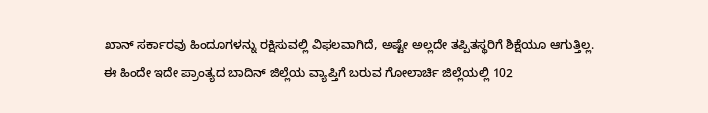ಖಾನ್ ಸರ್ಕಾರವು ಹಿಂದೂಗಳನ್ನು ರಕ್ಷಿಸುವಲ್ಲಿ ವಿಫಲವಾಗಿದೆ, ಅಷ್ಟೇ ಅಲ್ಲದೇ ತಪ್ಪಿತಸ್ಥರಿಗೆ ಶಿಕ್ಷೆಯೂ ಆಗುತ್ತಿಲ್ಲ.
ಈ ಹಿಂದೇ ಇದೇ ಪ್ರಾಂತ್ಯದ ಬಾದಿನ್ ಜಿಲ್ಲೆಯ ವ್ಯಾಪ್ತಿಗೆ ಬರುವ ಗೋಲಾರ್ಚಿ ಜಿಲ್ಲೆಯಲ್ಲಿ 102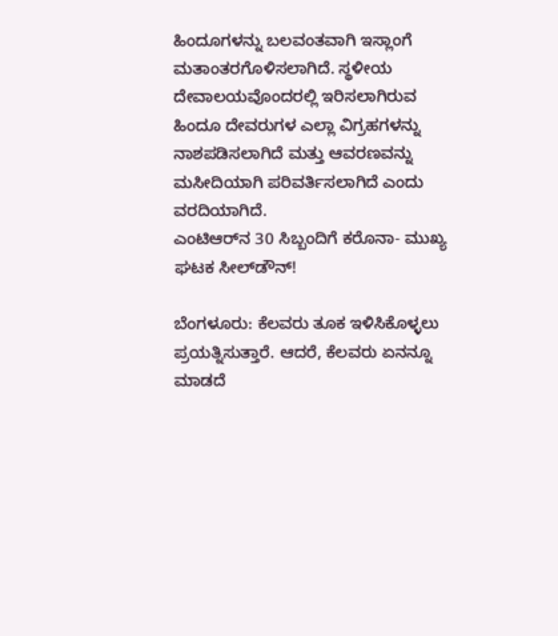ಹಿಂದೂಗಳನ್ನು ಬಲವಂತವಾಗಿ ಇಸ್ಲಾಂಗೆ ಮತಾಂತರಗೊಳಿಸಲಾಗಿದೆ. ಸ್ಥಳೀಯ ದೇವಾಲಯವೊಂದರಲ್ಲಿ ಇರಿಸಲಾಗಿರುವ ಹಿಂದೂ ದೇವರುಗಳ ಎಲ್ಲಾ ವಿಗ್ರಹಗಳನ್ನು ನಾಶಪಡಿಸಲಾಗಿದೆ ಮತ್ತು ಆವರಣವನ್ನು ಮಸೀದಿಯಾಗಿ ಪರಿವರ್ತಿಸಲಾಗಿದೆ ಎಂದು ವರದಿಯಾಗಿದೆ.
ಎಂಟಿಆರ್‌ನ 30 ಸಿಬ್ಬಂದಿಗೆ ಕರೊನಾ- ಮುಖ್ಯ ಘಟಕ ಸೀಲ್‌ಡೌನ್‌!

ಬೆಂಗಳೂರು: ಕೆಲವರು ತೂಕ ಇಳಿಸಿಕೊಳ್ಳಲು ಪ್ರಯತ್ನಿಸುತ್ತಾರೆ. ಆದರೆ, ಕೆಲವರು ಏನನ್ನೂ ಮಾಡದೆ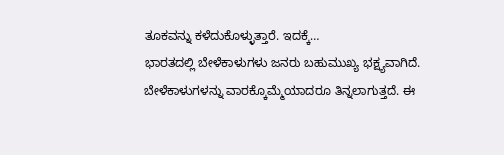ತೂಕವನ್ನು ಕಳೆದುಕೊಳ್ಳುತ್ತಾರೆ. ಇದಕ್ಕೆ…
ಭಾರತದಲ್ಲಿ ಬೇಳೆಕಾಳುಗಳು ಜನರು ಬಹುಮುಖ್ಯ ಭಕ್ಷ್ಯವಾಗಿದೆ. ಬೇಳೆಕಾಳುಗಳನ್ನು ವಾರಕ್ಕೊಮ್ಮೆಯಾದರೂ ತಿನ್ನಲಾಗುತ್ತದೆ. ಈ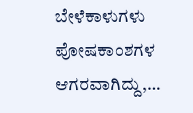ಬೇಳೆಕಾಳುಗಳು ಪೋಷಕಾಂಶಗಳ ಆಗರವಾಗಿದ್ದು,…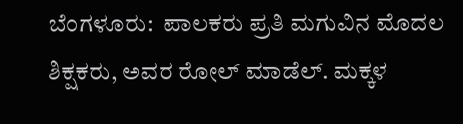ಬೆಂಗಳೂರು:  ಪಾಲಕರು ಪ್ರತಿ ಮಗುವಿನ ಮೊದಲ ಶಿಕ್ಷಕರು, ಅವರ ರೋಲ್ ಮಾಡೆಲ್. ಮಕ್ಕಳ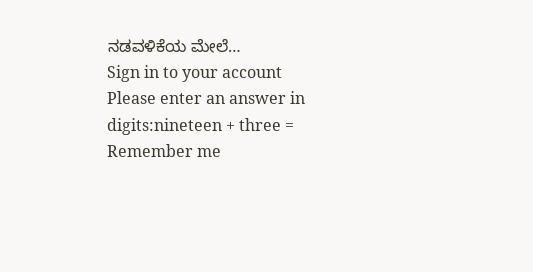ನಡವಳಿಕೆಯ ಮೇಲೆ…
Sign in to your account
Please enter an answer in digits:nineteen + three =
Remember me